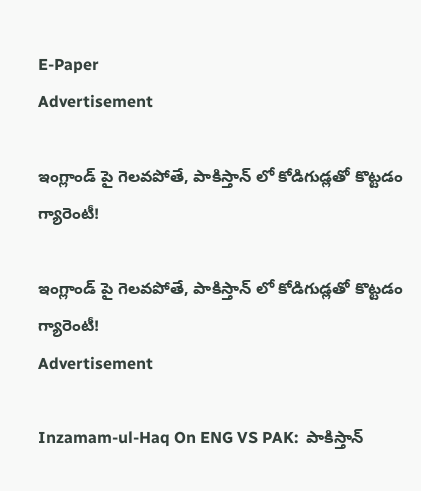E-Paper
Advertisement

ఇంగ్లాండ్ పై గెల‌వ‌పోతే, పాకిస్తాన్ లో కోడిగుడ్ల‌తో కొట్టడం గ్యారెంటీ!

ఇంగ్లాండ్ పై గెల‌వ‌పోతే, పాకిస్తాన్ లో కోడిగుడ్ల‌తో కొట్టడం గ్యారెంటీ!
Advertisement

Inzamam-ul-Haq On ENG VS PAK:  పాకిస్తాన్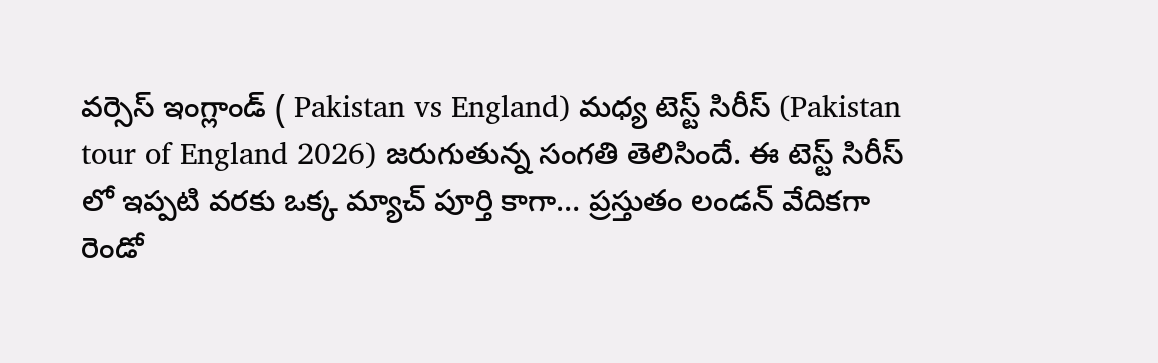వర్సెస్ ఇంగ్లాండ్ ( Pakistan vs England) మధ్య టెస్ట్ సిరీస్ (Pakistan tour of England 2026) జరుగుతున్న సంగతి తెలిసిందే. ఈ టెస్ట్ సిరీస్ లో ఇప్పటి వరకు ఒక్క మ్యాచ్ పూర్తి కాగా… ప్రస్తుతం లండన్ వేదికగా రెండో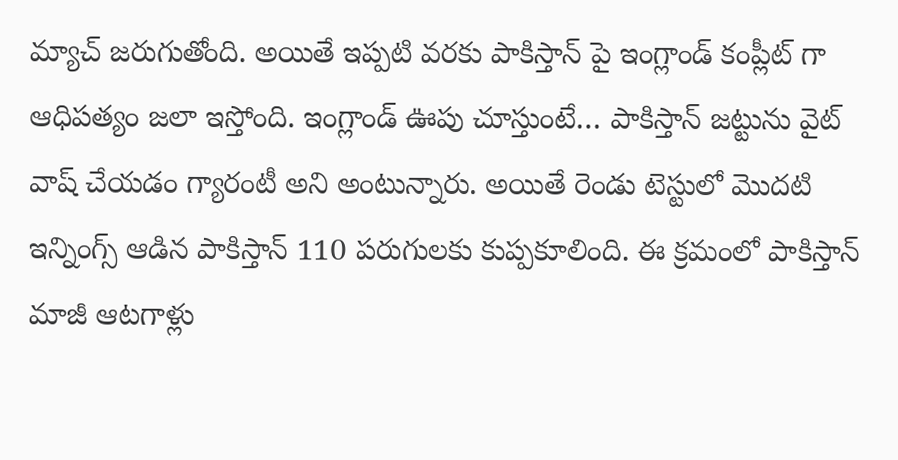మ్యాచ్ జరుగుతోంది. అయితే ఇప్పటి వరకు పాకిస్తాన్ పై ఇంగ్లాండ్ కంప్లీట్ గా ఆధిపత్యం జలా ఇస్తోంది. ఇంగ్లాండ్ ఊపు చూస్తుంటే… పాకిస్తాన్ జట్టును వైట్ వాష్ చేయడం గ్యారంటీ అని అంటున్నారు. అయితే రెండు టెస్టులో మొదటి ఇన్నింగ్స్ ఆడిన పాకిస్తాన్ 110 పరుగులకు కుప్పకూలింది. ఈ క్రమంలో పాకిస్తాన్ మాజీ ఆటగాళ్లు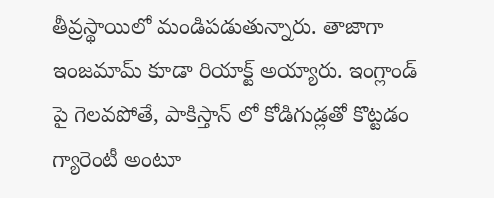తీవ్రస్థాయిలో మండిపడుతున్నారు. తాజాగా ఇంజ‌మామ్ కూడా రియాక్ట్ అయ్యారు. ఇంగ్లాండ్ పై గెల‌వ‌పోతే, పాకిస్తాన్ లో కోడిగుడ్ల‌తో కొట్టడం గ్యారెంటీ అంటూ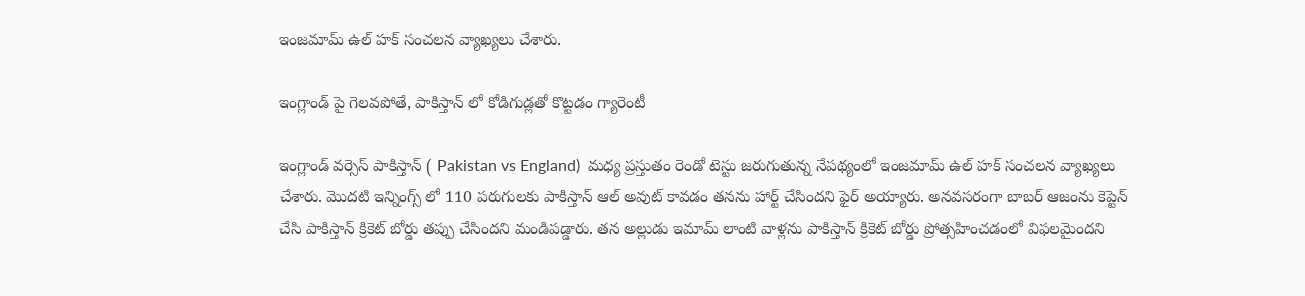ఇంజ‌మామ్ ఉల్ హ‌క్ సంచ‌ల‌న వ్యాఖ్య‌లు చేశారు.

ఇంగ్లాండ్ పై గెల‌వ‌పోతే, పాకిస్తాన్ లో కోడిగుడ్ల‌తో కొట్టడం గ్యారెంటీ

ఇంగ్లాండ్ వర్సెస్ పాకిస్తాన్ ( Pakistan vs England)  మధ్య ప్రస్తుతం రెండో టెస్టు జరుగుతున్న నేపథ్యంలో ఇంజ‌మామ్ ఉల్ హ‌క్ సంచలన వ్యాఖ్యలు చేశారు. మొదటి ఇన్నింగ్స్ లో 110 పరుగులకు పాకిస్తాన్ ఆల్ అవుట్ కావడం తనను హార్ట్ చేసిందని ఫైర్ అయ్యారు. అనవసరంగా బాబర్ ఆజంను కెప్టెన్ చేసి పాకిస్తాన్ క్రికెట్ బోర్డు తప్పు చేసిందని మండిపడ్డారు. తన అల్లుడు ఇమామ్ లాంటి వాళ్లను పాకిస్తాన్ క్రికెట్ బోర్డు ప్రోత్సహించడంలో విఫలమైందని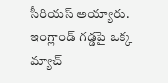సీరియస్ అయ్యారు. ఇంగ్లాండ్ గడ్డపై ఒక్క మ్యాచ్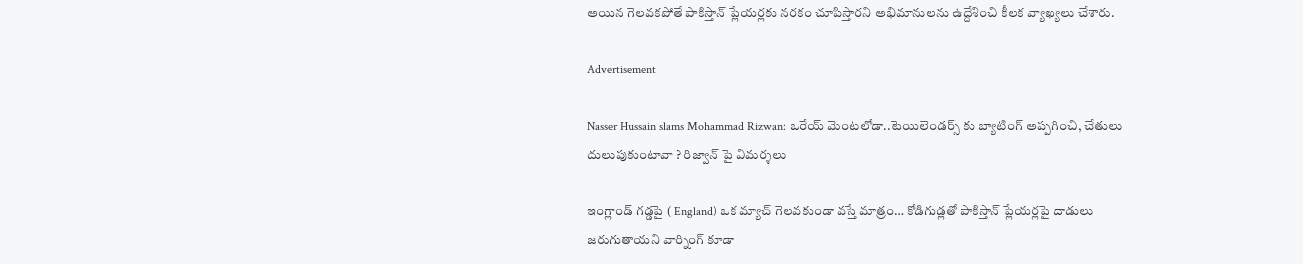అయిన గెలవకపోతే పాకిస్తాన్ ప్లేయర్లకు నరకం చూపిస్తారని అభిమానులను ఉద్దేశించి కీలక వ్యాఖ్యలు చేశారు.

Advertisement

Nasser Hussain slams Mohammad Rizwan: ఒరేయ్ మెంట‌లోడా..టెయిలెండర్స్ కు బ్యాటింగ్ అప్ప‌గించి, చేతులు దులుపుకుంటావా ? రిజ్వాన్ పై విమ‌ర్శ‌లు

ఇంగ్లాండ్ గడ్డపై ( England) ఒక మ్యాచ్ గెలవకుండా వస్తే మాత్రం… కోడిగుడ్లతో పాకిస్తాన్ ప్లేయర్లపై దాడులు జరుగుతాయని వార్నింగ్ కూడా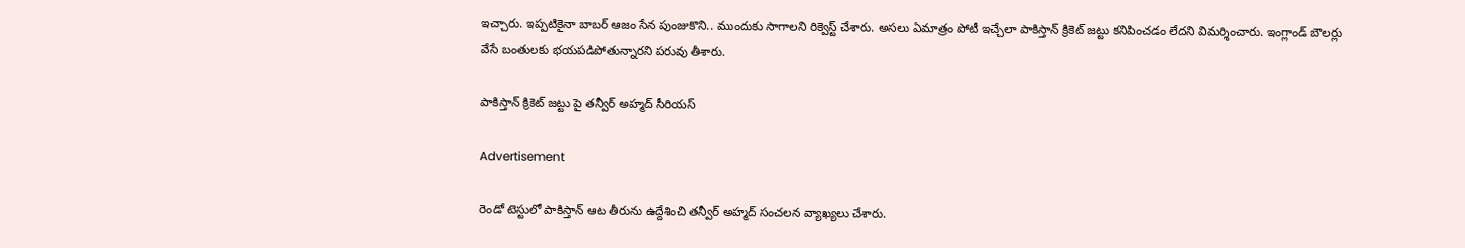ఇచ్చారు. ఇప్పటికైనా బాబర్ ఆజం సేన పుంజుకొని.. ముందుకు సాగాలని రిక్వెస్ట్ చేశారు. అసలు ఏమాత్రం పోటీ ఇచ్చేలా పాకిస్తాన్ క్రికెట్ జట్టు కనిపించడం లేదని విమర్శించారు. ఇంగ్లాండ్ బౌలర్లు వేసే బంతులకు భయపడిపోతున్నారని పరువు తీశారు.

పాకిస్తాన్ క్రికెట్ జట్టు పై తన్వీర్ అహ్మద్ సీరియస్

Advertisement

రెండో టెస్టులో పాకిస్తాన్ ఆట తీరును ఉద్దేశించి తన్వీర్ అహ్మద్ సంచలన వ్యాఖ్యలు చేశారు.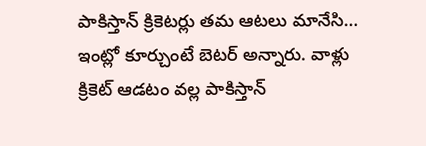పాకిస్తాన్ క్రికెటర్లు తమ ఆటలు మానేసి… ఇంట్లో కూర్చుంటే బెటర్ అన్నారు. వాళ్లు క్రికెట్ ఆడటం వల్ల పాకిస్తాన్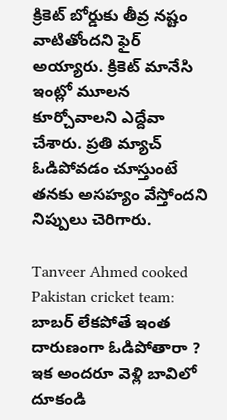క్రికెట్ బోర్డుకు తీవ్ర నష్టం వాటితోందని ఫైర్ అయ్యారు. క్రికెట్ మానేసి ఇంట్లో మూలన కూర్చోవాలని ఎద్దేవా చేశారు. ప్రతి మ్యాచ్ ఓడిపోవడం చూస్తుంటే తనకు అసహ్యం వేస్తోందని నిప్పులు చెరిగారు.

Tanveer Ahmed cooked Pakistan cricket team: బాబ‌ర్ లేక‌పోతే ఇంత దారుణంగా ఓడిపోతారా ? ఇక అంద‌రూ వెళ్లి బావిలో దూకండి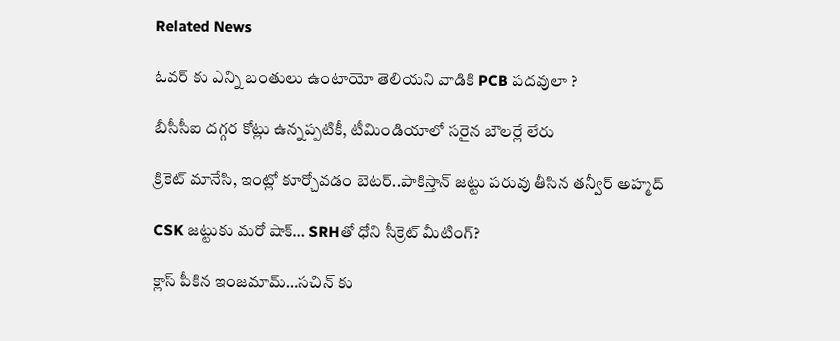Related News

ఓవ‌ర్ కు ఎన్ని బంతులు ఉంటాయో తెలియ‌ని వాడికి PCB ప‌ద‌వులా ?

బీసీసీఐ ద‌గ్గ‌ర కోట్లు ఉన్న‌ప్ప‌టికీ, టీమిండియాలో స‌రైన బౌల‌ర్లే లేరు

క్రికెట్ మానేసి, ఇంట్లో కూర్చోవ‌డం బెట‌ర్‌..పాకిస్తాన్ జ‌ట్టు ప‌రువు తీసిన త‌న్వీర్ అహ్మ‌ద్

CSK జట్టుకు మరో షాక్… SRHతో ధోని సీక్రెట్ మీటింగ్?

క్లాస్ పీకిన‌ ఇంజమామ్…స‌చిన్ కు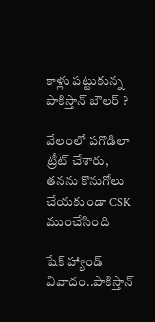కాళ్లు ప‌ట్టుకున్న పాకిస్తాన్ బౌల‌ర్ ?

వేలంలో ప‌గొడిలా ట్రీట్ చేశారు, త‌న‌ను కొనుగోలు చేయ‌కుండా CSK ముంచేసింది

షేక్ హ్యాండ్ వివాదం..పాకిస్తాన్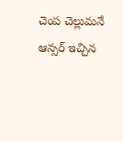చెంప చెల్లుమనే ఆన్సర్ ఇచ్చిన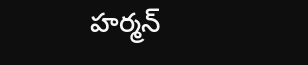హర్మన్‌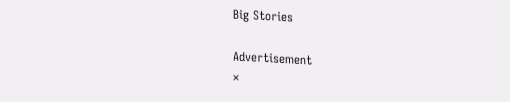Big Stories

Advertisement
×